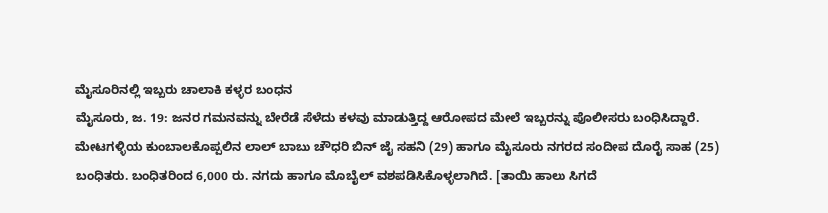ಮೈಸೂರಿನಲ್ಲಿ ಇಬ್ಬರು ಚಾಲಾಕಿ ಕಳ್ಳರ ಬಂಧನ
ಮೈಸೂರು, ಜ. 19: ಜನರ ಗಮನವನ್ನು ಬೇರೆಡೆ ಸೆಳೆದು ಕಳವು ಮಾಡುತ್ತಿದ್ದ ಆರೋಪದ ಮೇಲೆ ಇಬ್ಬರನ್ನು ಪೊಲೀಸರು ಬಂಧಿಸಿದ್ದಾರೆ.
ಮೇಟಗಳ್ಳಿಯ ಕುಂಬಾಲಕೊಪ್ಪಲಿನ ಲಾಲ್ ಬಾಬು ಚೌಧರಿ ಬಿನ್ ಜೈ ಸಹನಿ (29) ಹಾಗೂ ಮೈಸೂರು ನಗರದ ಸಂದೀಪ ದೊರೈ ಸಾಹ (25) ಬಂಧಿತರು. ಬಂಧಿತರಿಂದ 6,000 ರು. ನಗದು ಹಾಗೂ ಮೊಬೈಲ್ ವಶಪಡಿಸಿಕೊಳ್ಳಲಾಗಿದೆ. [ತಾಯಿ ಹಾಲು ಸಿಗದೆ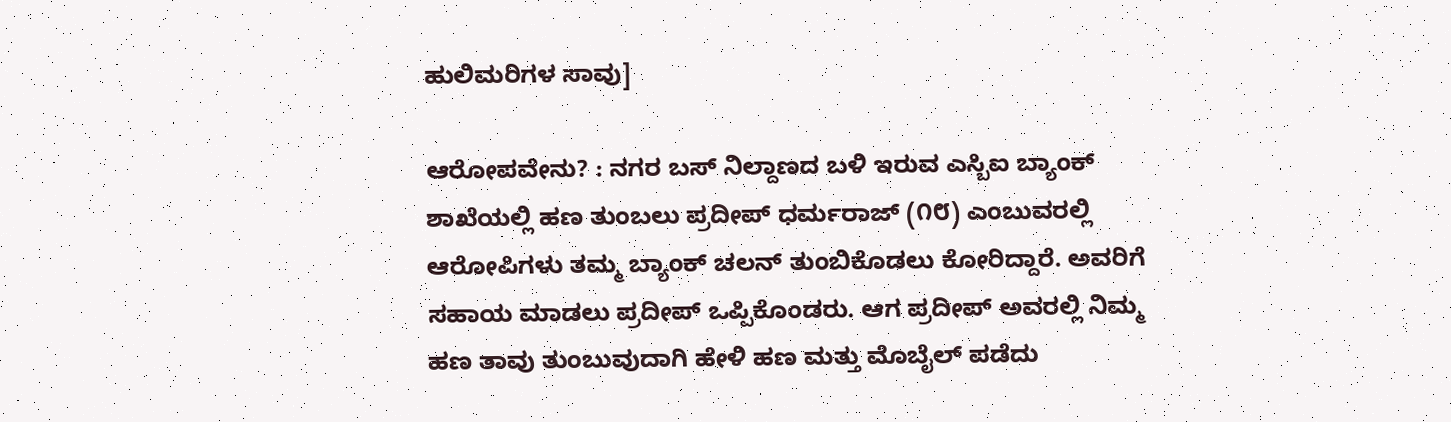ಹುಲಿಮರಿಗಳ ಸಾವು]

ಆರೋಪವೇನು? : ನಗರ ಬಸ್ ನಿಲ್ದಾಣದ ಬಳಿ ಇರುವ ಎಸ್ಬಿಐ ಬ್ಯಾಂಕ್ ಶಾಖೆಯಲ್ಲಿ ಹಣ ತುಂಬಲು ಪ್ರದೀಪ್ ಧರ್ಮರಾಜ್ (೧೮) ಎಂಬುವರಲ್ಲಿ ಆರೋಪಿಗಳು ತಮ್ಮ ಬ್ಯಾಂಕ್ ಚಲನ್ ತುಂಬಿಕೊಡಲು ಕೋರಿದ್ದಾರೆ. ಅವರಿಗೆ ಸಹಾಯ ಮಾಡಲು ಪ್ರದೀಪ್ ಒಪ್ಪಿಕೊಂಡರು. ಆಗ ಪ್ರದೀಪ್ ಅವರಲ್ಲಿ ನಿಮ್ಮ ಹಣ ತಾವು ತುಂಬುವುದಾಗಿ ಹೇಳಿ ಹಣ ಮತ್ತು ಮೊಬೈಲ್ ಪಡೆದು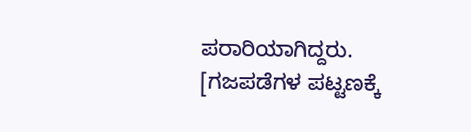ಪರಾರಿಯಾಗಿದ್ದರು. [ಗಜಪಡೆಗಳ ಪಟ್ಟಣಕ್ಕೆ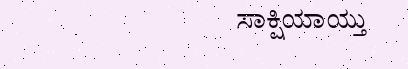ಸಾಕ್ಷಿಯಾಯ್ತು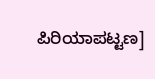ಪಿರಿಯಾಪಟ್ಟಣ]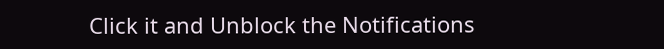Click it and Unblock the Notifications